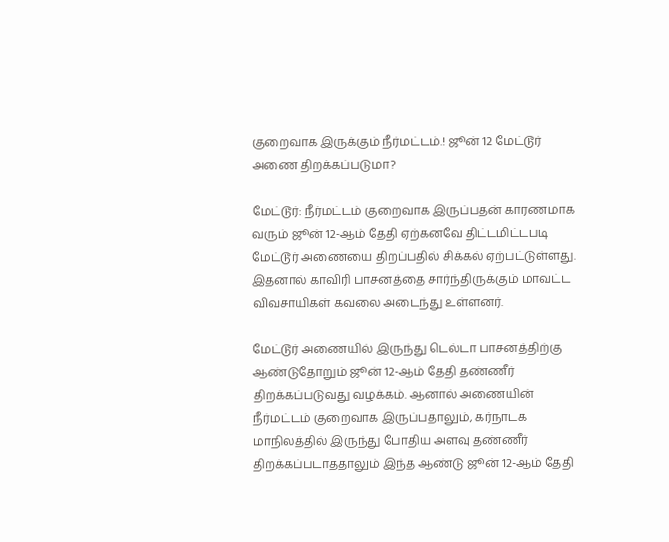குறைவாக இருக்கும் நீர்மட்டம்.! ஜூன் 12 மேட்டூர் அணை திறக்கப்படுமா?

மேட்டூர்: நீர்மட்டம் குறைவாக இருப்பதன் காரணமாக வரும் ஜூன் 12-ஆம் தேதி ஏற்கனவே திட்டமிட்டபடி மேட்டூர் அணையை திறப்பதில் சிக்கல் ஏற்பட்டுள்ளது. இதனால் காவிரி பாசனத்தை சார்ந்திருக்கும் மாவட்ட விவசாயிகள் கவலை அடைந்து உள்ளனர்.

மேட்டூர் அணையில் இருந்து டெல்டா பாசனத்திற்கு ஆண்டுதோறும் ஜூன் 12-ஆம் தேதி தண்ணீர் திறக்கப்படுவது வழக்கம். ஆனால் அணையின் நீர்மட்டம் குறைவாக இருப்பதாலும், கர்நாடக மாநிலத்தில் இருந்து போதிய அளவு தண்ணீர் திறக்கப்படாததாலும் இந்த ஆண்டு ஜூன் 12-ஆம் தேதி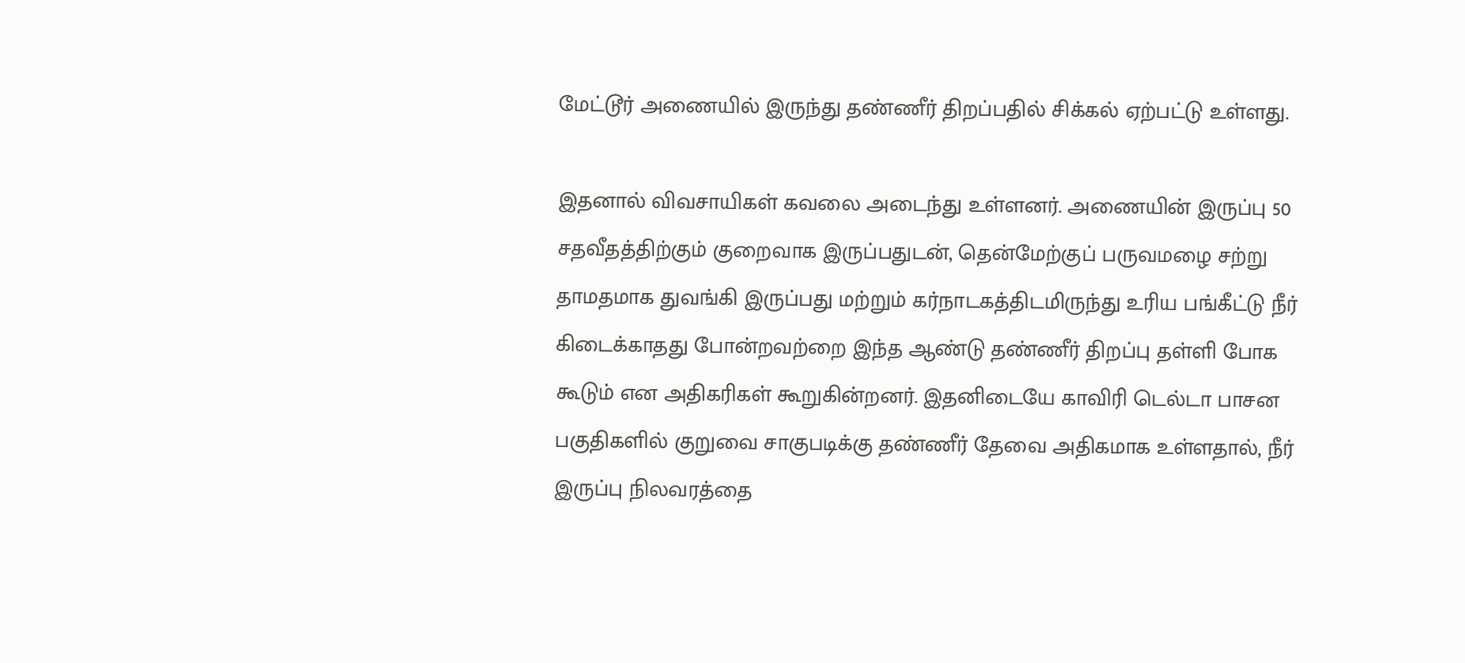மேட்டூர் அணையில் இருந்து தண்ணீர் திறப்பதில் சிக்கல் ஏற்பட்டு உள்ளது.

இதனால் விவசாயிகள் கவலை அடைந்து உள்ளனர். அணையின் இருப்பு 50 சதவீதத்திற்கும் குறைவாக இருப்பதுடன், தென்மேற்குப் பருவமழை சற்று தாமதமாக துவங்கி இருப்பது மற்றும் கர்நாடகத்திடமிருந்து உரிய பங்கீட்டு நீர் கிடைக்காதது போன்றவற்றை இந்த ஆண்டு தண்ணீர் திறப்பு தள்ளி போக கூடும் என அதிகரிகள் கூறுகின்றனர். இதனிடையே காவிரி டெல்டா பாசன பகுதிகளில் குறுவை சாகுபடிக்கு தண்ணீர் தேவை அதிகமாக உள்ளதால், நீர் இருப்பு நிலவரத்தை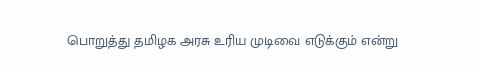பொறுத்து தமிழக அரசு உரிய முடிவை எடுக்கும் என்று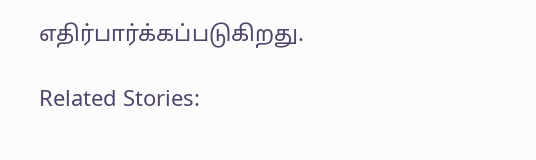எதிர்பார்க்கப்படுகிறது.

Related Stories: